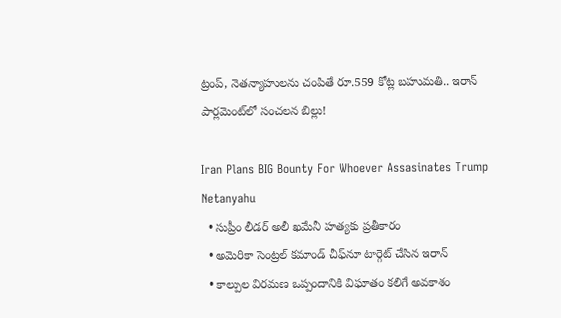ట్రంప్, నెతన్యాహులను చంపితే రూ.559 కోట్ల బహుమతి.. ఇరాన్ పార్లమెంట్‌లో సంచలన బిల్లు!

Iran Plans BIG Bounty For Whoever Assasinates Trump Netanyahu
  • సుప్రీం లీడర్ అలీ ఖమేనీ హత్యకు ప్రతీకారం
  • అమెరికా సెంట్రల్ కమాండ్ చీఫ్‌నూ టార్గెట్ చేసిన ఇరాన్
  • కాల్పుల విరమణ ఒప్పందానికి విఘాతం కలిగే అవకాశం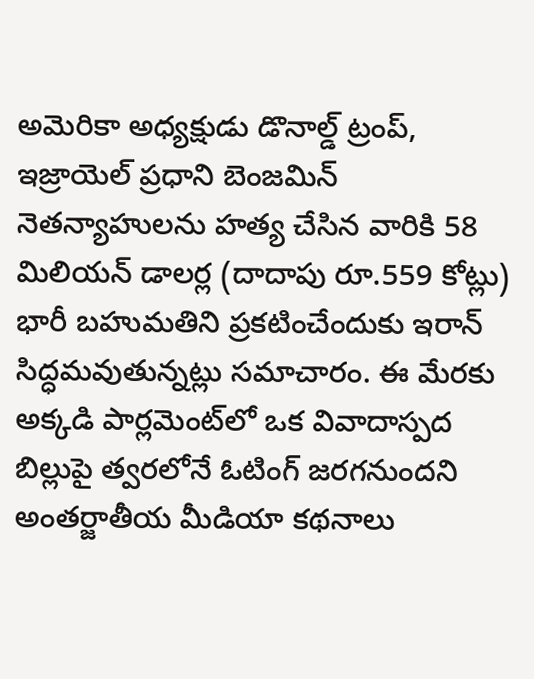అమెరికా అధ్యక్షుడు డొనాల్డ్ ట్రంప్, ఇజ్రాయెల్ ప్రధాని బెంజమిన్ నెతన్యాహులను హత్య చేసిన వారికి 58 మిలియన్‌ డాలర్ల (దాదాపు రూ.559 కోట్లు) భారీ బహుమతిని ప్రకటించేందుకు ఇరాన్ సిద్ధమవుతున్నట్లు సమాచారం. ఈ మేరకు అక్కడి పార్లమెంట్‌లో ఒక వివాదాస్పద బిల్లుపై త్వరలోనే ఓటింగ్ జరగనుందని అంతర్జాతీయ మీడియా కథనాలు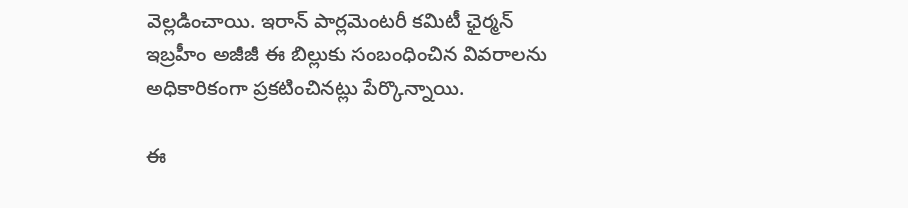వెల్లడించాయి. ఇరాన్ పార్లమెంటరీ కమిటీ ఛైర్మన్ ఇబ్రహీం అజీజీ ఈ బిల్లుకు సంబంధించిన వివరాలను అధికారికంగా ప్రకటించినట్లు పేర్కొన్నాయి.

ఈ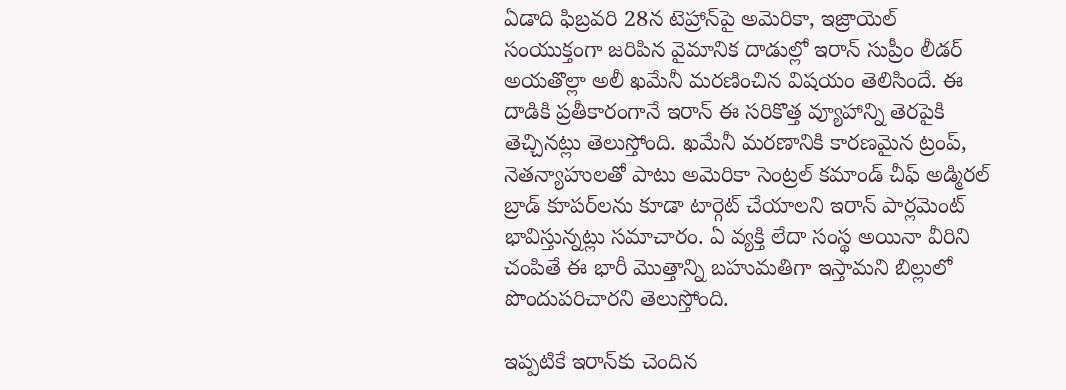ఏడాది ఫిబ్రవరి 28న టెహ్రాన్‌పై అమెరికా, ఇజ్రాయెల్ సంయుక్తంగా జరిపిన వైమానిక దాడుల్లో ఇరాన్ సుప్రీం లీడర్ అయతొల్లా అలీ ఖమేనీ మరణించిన విషయం తెలిసిందే. ఈ దాడికి ప్రతీకారంగానే ఇరాన్ ఈ సరికొత్త వ్యూహాన్ని తెరపైకి తెచ్చినట్లు తెలుస్తోంది. ఖమేనీ మరణానికి కారణమైన ట్రంప్, నెతన్యాహులతో పాటు అమెరికా సెంట్రల్ కమాండ్ చీఫ్ అడ్మిరల్ బ్రాడ్ కూపర్‌లను కూడా టార్గెట్ చేయాలని ఇరాన్ పార్లమెంట్ భావిస్తున్నట్లు సమాచారం. ఏ వ్యక్తి లేదా సంస్థ అయినా వీరిని చంపితే ఈ భారీ మొత్తాన్ని బహుమతిగా ఇస్తామని బిల్లులో పొందుపరిచారని తెలుస్తోంది.

ఇప్పటికే ఇరాన్‌కు చెందిన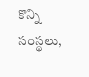కొన్ని సంస్థలు,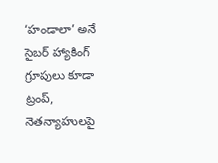‘హండాలా’ అనే సైబర్ హ్యాకింగ్ గ్రూపులు కూడా ట్రంప్, నెతన్యాహులపై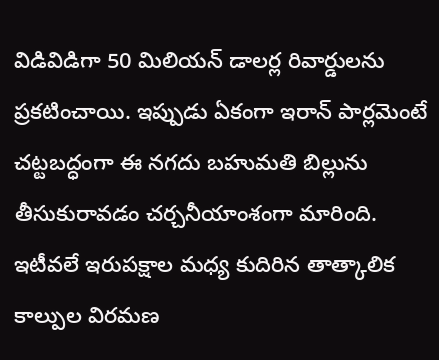విడివిడిగా 50 మిలియన్ డాలర్ల రివార్డులను ప్రకటించాయి. ఇప్పుడు ఏకంగా ఇరాన్ పార్లమెంటే చట్టబద్ధంగా ఈ నగదు బహుమతి బిల్లును తీసుకురావడం చర్చనీయాంశంగా మారింది. ఇటీవలే ఇరుపక్షాల మధ్య కుదిరిన తాత్కాలిక కాల్పుల విరమణ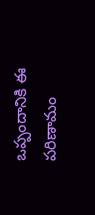ఒప్పందానికి ఈ పరిణామం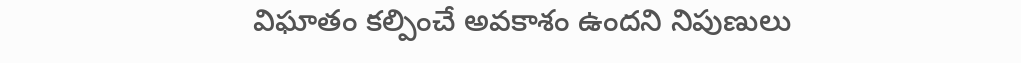విఘాతం కల్పించే అవకాశం ఉందని నిపుణులు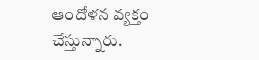ఆందోళన వ్యక్తం చేస్తున్నారు.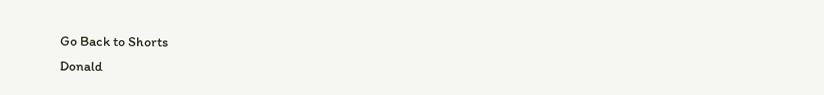Go Back to Shorts
Donald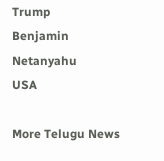Trump
Benjamin Netanyahu
USA

More Telugu News